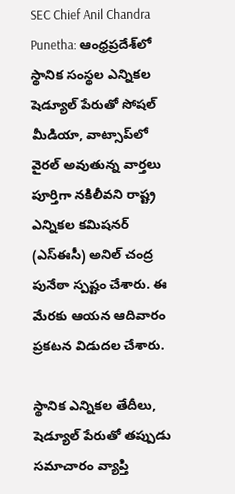SEC Chief Anil Chandra Punetha: ఆంధ్రప్రదేశ్‌లో స్థానిక సంస్థల ఎన్నికల షెడ్యూల్‌ పేరుతో సోషల్ మీడియా, వాట్సాప్‌లో వైరల్‌ అవుతున్న వార్తలు పూర్తిగా నకిలీవని రాష్ట్ర ఎన్నికల కమిషనర్‌ (ఎస్‌ఈసీ) అనిల్‌ చంద్ర పునేఠా స్పష్టం చేశారు. ఈ మేరకు ఆయన ఆదివారం ప్రకటన విడుదల చేశారు.

స్థానిక ఎన్నికల తేదీలు, షెడ్యూల్‌ పేరుతో తప్పుడు సమాచారం వ్యాప్తి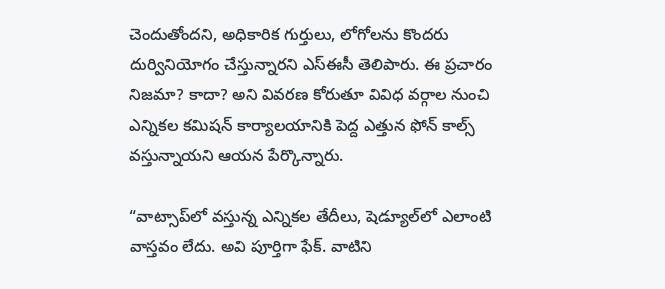చెందుతోందని, అధికారిక గుర్తులు, లోగోలను కొందరు దుర్వినియోగం చేస్తున్నారని ఎస్‌ఈసీ తెలిపారు. ఈ ప్రచారం నిజమా? కాదా? అని వివరణ కోరుతూ వివిధ వర్గాల నుంచి ఎన్నికల కమిషన్‌ కార్యాలయానికి పెద్ద ఎత్తున ఫోన్‌ కాల్స్‌ వస్తున్నాయని ఆయన పేర్కొన్నారు.

“వాట్సాప్‌లో వస్తున్న ఎన్నికల తేదీలు, షెడ్యూల్‌లో ఎలాంటి వాస్తవం లేదు. అవి పూర్తిగా ఫేక్‌. వాటిని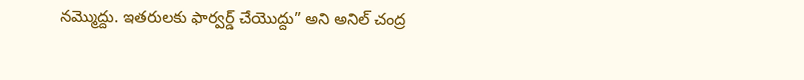నమ్మొద్దు. ఇతరులకు ఫార్వర్డ్‌ చేయొద్దు” అని అనిల్‌ చంద్ర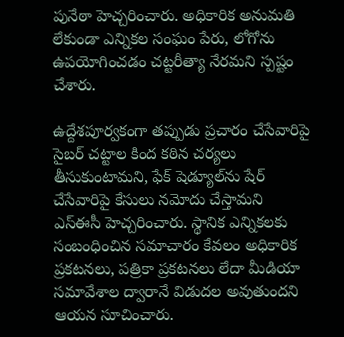పునేఠా హెచ్చరించారు. అధికారిక అనుమతి లేకుండా ఎన్నికల సంఘం పేరు, లోగోను ఉపయోగించడం చట్టరీత్యా నేరమని స్పష్టం చేశారు.

ఉద్దేశపూర్వకంగా తప్పుడు ప్రచారం చేసేవారిపై సైబర్‌ చట్టాల కింద కఠిన చర్యలు తీసుకుంటామని, ఫేక్‌ షెడ్యూల్‌ను షేర్‌ చేసేవారిపై కేసులు నమోదు చేస్తామని ఎస్‌ఈసీ హెచ్చరించారు. స్థానిక ఎన్నికలకు సంబంధించిన సమాచారం కేవలం అధికారిక ప్రకటనలు, పత్రికా ప్రకటనలు లేదా మీడియా సమావేశాల ద్వారానే విడుదల అవుతుందని ఆయన సూచించారు.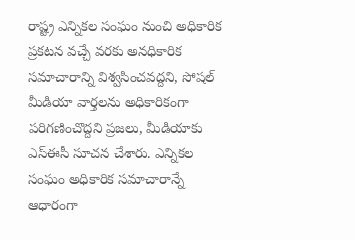రాష్ట్ర ఎన్నికల సంఘం నుంచి అధికారిక ప్రకటన వచ్చే వరకు అనధికారిక సమాచారాన్ని విశ్వసించవద్దని, సోషల్ మీడియా వార్తలను అధికారికంగా పరిగణించొద్దని ప్రజలు, మీడియాకు ఎస్‌ఈసీ సూచన చేశారు. ఎన్నికల సంఘం అధికారిక సమాచారాన్నే ఆధారంగా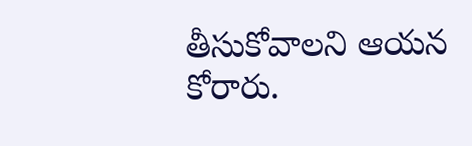తీసుకోవాలని ఆయన కోరారు.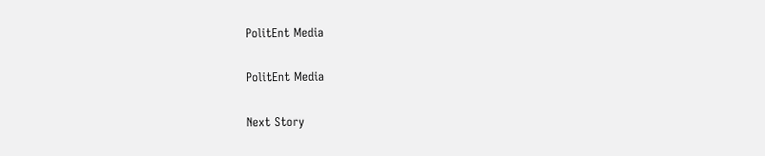PolitEnt Media

PolitEnt Media

Next Story